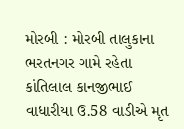મોરબી : મોરબી તાલુકાના ભરતનગર ગામે રહેતા કાંતિલાલ કાનજીભાઈ વાધારીયા ઉ.58 વાડીએ મૃત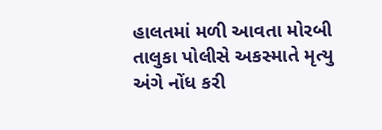હાલતમાં મળી આવતા મોરબી તાલુકા પોલીસે અકસ્માતે મૃત્યુ અંગે નોંધ કરી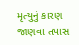મૃત્યુનું કારણ જાણવા તપાસ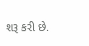શરૂ કરી છે.